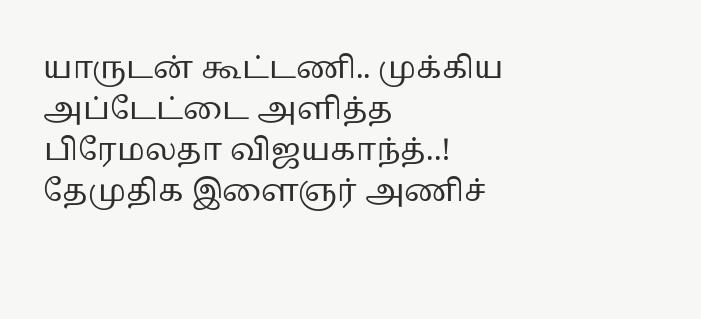யாருடன் கூட்டணி.. முக்கிய அப்டேட்டை அளித்த பிரேமலதா விஜயகாந்த்..!
தேமுதிக இளைஞர் அணிச்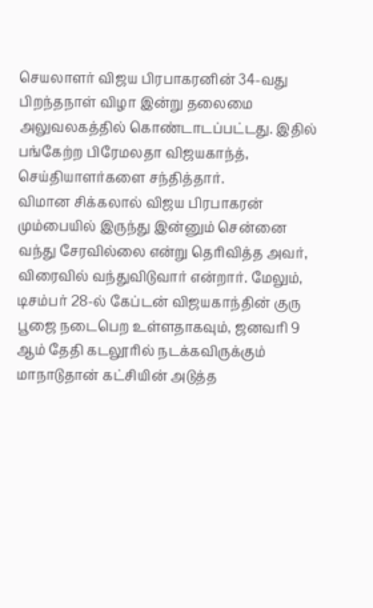செயலாளர் விஜய பிரபாகரனின் 34-வது பிறந்தநாள் விழா இன்று தலைமை அலுவலகத்தில் கொண்டாடப்பட்டது. இதில் பங்கேற்ற பிரேமலதா விஜயகாந்த், செய்தியாளர்களை சந்தித்தார்.
விமான சிக்கலால் விஜய பிரபாகரன் மும்பையில் இருந்து இன்னும் சென்னை வந்து சேரவில்லை என்று தெரிவித்த அவர், விரைவில் வந்துவிடுவார் என்றார். மேலும், டிசம்பர் 28-ல் கேப்டன் விஜயகாந்தின் குரு பூஜை நடைபெற உள்ளதாகவும், ஜனவரி 9 ஆம் தேதி கடலூரில் நடக்கவிருக்கும் மாநாடுதான் கட்சியின் அடுத்த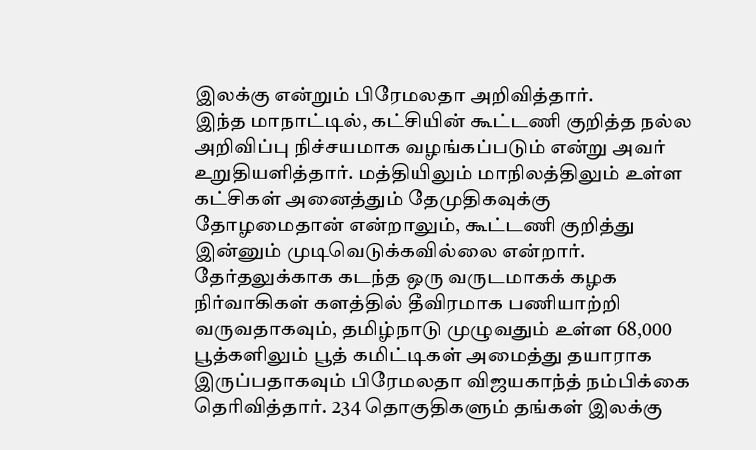இலக்கு என்றும் பிரேமலதா அறிவித்தார்.
இந்த மாநாட்டில், கட்சியின் கூட்டணி குறித்த நல்ல அறிவிப்பு நிச்சயமாக வழங்கப்படும் என்று அவர் உறுதியளித்தார். மத்தியிலும் மாநிலத்திலும் உள்ள கட்சிகள் அனைத்தும் தேமுதிகவுக்கு தோழமைதான் என்றாலும், கூட்டணி குறித்து இன்னும் முடிவெடுக்கவில்லை என்றார்.
தேர்தலுக்காக கடந்த ஒரு வருடமாகக் கழக நிர்வாகிகள் களத்தில் தீவிரமாக பணியாற்றி வருவதாகவும், தமிழ்நாடு முழுவதும் உள்ள 68,000 பூத்களிலும் பூத் கமிட்டிகள் அமைத்து தயாராக இருப்பதாகவும் பிரேமலதா விஜயகாந்த் நம்பிக்கை தெரிவித்தார். 234 தொகுதிகளும் தங்கள் இலக்கு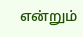என்றும்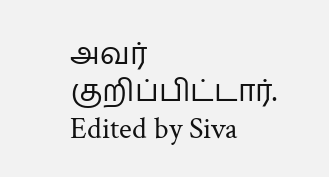அவர் குறிப்பிட்டார்.
Edited by Siva